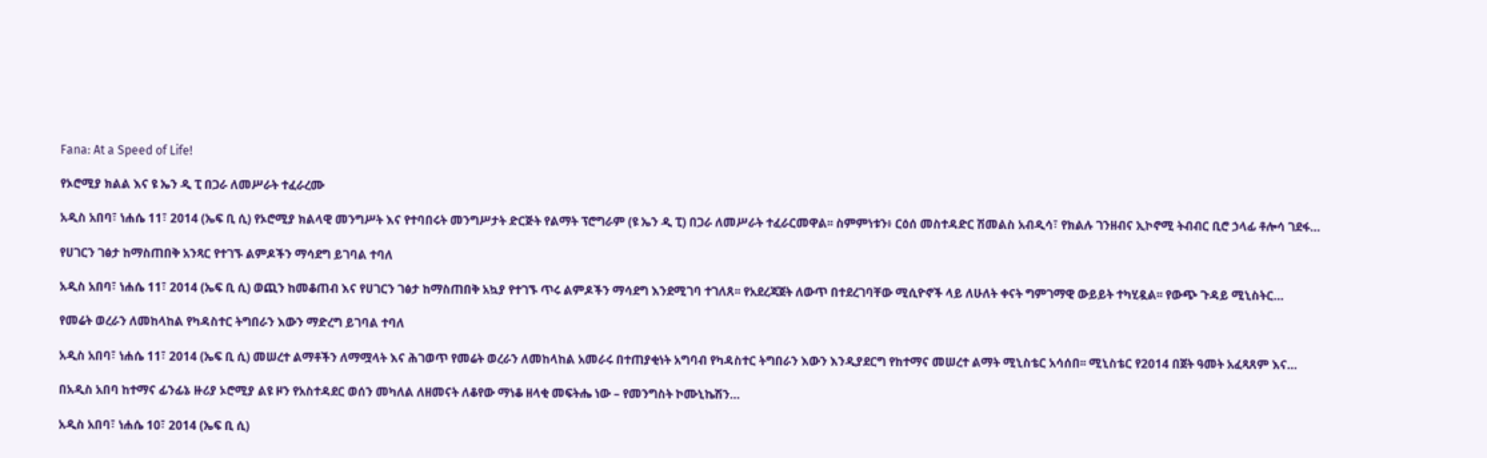Fana: At a Speed of Life!

የኦሮሚያ ክልል እና ዩ ኤን ዲ ፒ በጋራ ለመሥራት ተፈራረሙ

አዲስ አበባ፣ ነሐሴ 11፣ 2014 (ኤፍ ቢ ሲ) የኦሮሚያ ክልላዊ መንግሥት እና የተባበሩት መንግሥታት ድርጅት የልማት ፕሮግራም (ዩ ኤን ዲ ፒ) በጋራ ለመሥራት ተፈራርመዋል፡፡ ስምምነቱን፥ ርዕሰ መስተዳድር ሽመልስ አብዲሳ፣ የክልሉ ገንዘብና ኢኮኖሚ ትብብር ቢሮ ኃላፊ ቶሎሳ ገደፋ…

የሀገርን ገፅታ ከማስጠበቅ አንጻር የተገኙ ልምዶችን ማሳደግ ይገባል ተባለ

አዲስ አበባ፣ ነሐሴ 11፣ 2014 (ኤፍ ቢ ሲ) ወጪን ከመቆጠብ እና የሀገርን ገፅታ ከማስጠበቅ አኳያ የተገኙ ጥሩ ልምዶችን ማሳደግ እንደሚገባ ተገለጸ፡፡ የአደረጃጀት ለውጥ በተደረገባቸው ሚሲዮኖች ላይ ለሁለት ቀናት ግምገማዊ ውይይት ተካሂዷል፡፡ የውጭ ጉዳይ ሚኒስትር…

የመሬት ወረራን ለመከላከል የካዳስተር ትግበራን እውን ማድረግ ይገባል ተባለ

አዲስ አበባ፣ ነሐሴ 11፣ 2014 (ኤፍ ቢ ሲ) መሠረተ ልማቶችን ለማሟላት እና ሕገወጥ የመሬት ወረራን ለመከላከል አመራሩ በተጠያቂነት አግባብ የካዳስተር ትግበራን እውን እንዲያደርግ የከተማና መሠረተ ልማት ሚኒስቴር አሳሰበ፡፡ ሚኒስቴር የ2014 በጀት ዓመት አፈጻጸም እና…

በአዲስ አበባ ከተማና ፊንፊኔ ዙሪያ ኦሮሚያ ልዩ ዞን የአስተዳደር ወሰን መካለል ለዘመናት ለቆየው ማነቆ ዘላቂ መፍትሔ ነው – የመንግስት ኮሙኒኬሽን…

አዲስ አበባ፣ ነሐሴ 10፣ 2014 (ኤፍ ቢ ሲ)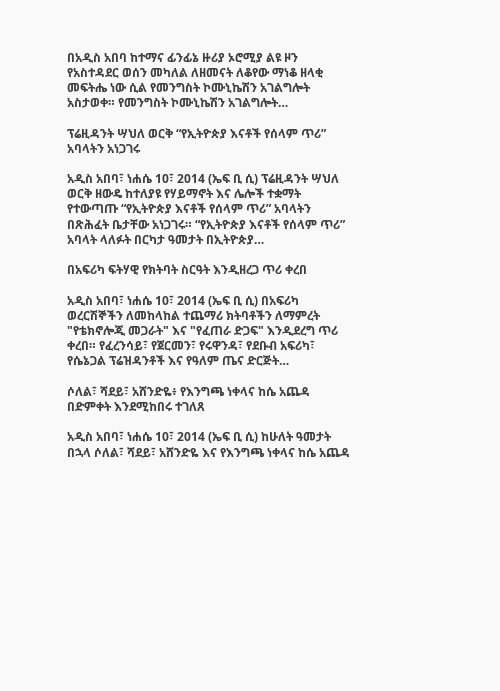በአዲስ አበባ ከተማና ፊንፊኔ ዙሪያ ኦሮሚያ ልዩ ዞን የአስተዳደር ወሰን መካለል ለዘመናት ለቆየው ማነቆ ዘላቂ መፍትሔ ነው ሲል የመንግስት ኮሙኒኬሽን አገልግሎት አስታወቀ። የመንግስት ኮሙኒኬሽን አገልግሎት…

ፕሬዚዳንት ሣህለ ወርቅ “የኢትዮጵያ እናቶች የሰላም ጥሪ” አባላትን አነጋገሩ

አዲስ አበባ፣ ነሐሴ 10፣ 2014 (ኤፍ ቢ ሲ) ፕሬዚዳንት ሣህለ ወርቅ ዘውዴ ከተለያዩ የሃይማኖት እና ሌሎች ተቋማት የተውጣጡ “የኢትዮጵያ እናቶች የሰላም ጥሪ” አባላትን በጽሕፈት ቤታቸው አነጋገሩ። “የኢትዮጵያ እናቶች የሰላም ጥሪ” አባላት ላለፉት በርካታ ዓመታት በኢትዮጵያ…

በአፍሪካ ፍትሃዊ የክትባት ስርዓት እንዲዘረጋ ጥሪ ቀረበ

አዲስ አበባ፣ ነሐሴ 10፣ 2014 (ኤፍ ቢ ሲ) በአፍሪካ ወረርሽኞችን ለመከላከል ተጨማሪ ክትባቶችን ለማምረት "የቴክኖሎጂ መጋራት" እና "የፈጠራ ድጋፍ" እንዲደረግ ጥሪ ቀረበ። የፈረንሳይ፣ የጀርመን፣ የሩዋንዳ፣ የደቡብ አፍሪካ፣ የሴኔጋል ፕሬዝዳንቶች እና የዓለም ጤና ድርጅት…

ሶለል፣ ሻደይ፣ አሸንድዬ፥ የእንግጫ ነቀላና ከሴ አጨዳ በድምቀት እንደሚከበሩ ተገለጸ

አዲስ አበባ፣ ነሐሴ 10፣ 2014 (ኤፍ ቢ ሲ) ከሁለት ዓመታት በኋላ ሶለል፣ ሻደይ፣ አሸንድዬ እና የእንግጫ ነቀላና ከሴ አጨዳ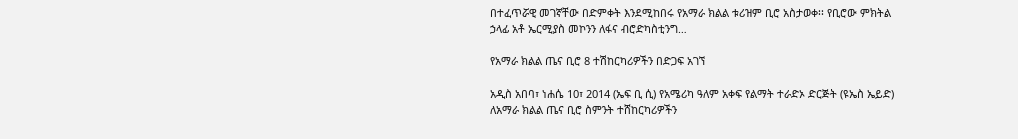በተፈጥሯዊ መገኛቸው በድምቀት እንደሚከበሩ የአማራ ክልል ቱሪዝም ቢሮ አስታወቀ፡፡ የቢሮው ምክትል ኃላፊ አቶ ኤርሚያስ መኮንን ለፋና ብሮድካስቲንግ…

የአማራ ክልል ጤና ቢሮ 8 ተሽከርካሪዎችን በድጋፍ አገኘ

አዲስ አበባ፣ ነሐሴ 10፣ 2014 (ኤፍ ቢ ሲ) የአሜሪካ ዓለም አቀፍ የልማት ተራድኦ ድርጅት (ዩኤስ ኤይድ) ለአማራ ክልል ጤና ቢሮ ስምንት ተሸከርካሪዎችን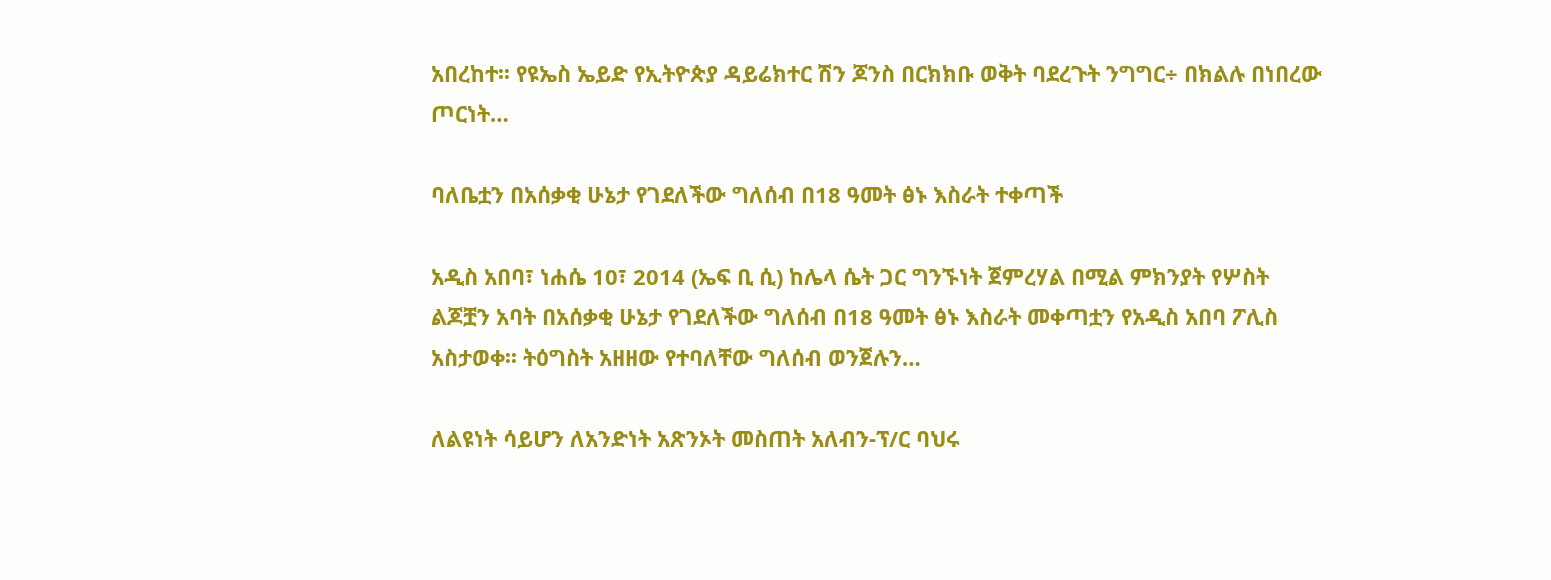አበረከተ፡፡ የዩኤስ ኤይድ የኢትዮጵያ ዳይሬክተር ሽን ጆንስ በርክክቡ ወቅት ባደረጉት ንግግር÷ በክልሉ በነበረው ጦርነት…

ባለቤቷን በአሰቃቂ ሁኔታ የገደለችው ግለሰብ በ18 ዓመት ፅኑ እስራት ተቀጣች

አዲስ አበባ፣ ነሐሴ 10፣ 2014 (ኤፍ ቢ ሲ) ከሌላ ሴት ጋር ግንኙነት ጀምረሃል በሚል ምክንያት የሦስት ልጆቿን አባት በአሰቃቂ ሁኔታ የገደለችው ግለሰብ በ18 ዓመት ፅኑ እስራት መቀጣቷን የአዲስ አበባ ፖሊስ አስታወቀ፡፡ ትዕግስት አዘዘው የተባለቸው ግለሰብ ወንጀሉን…

ለልዩነት ሳይሆን ለአንድነት አጽንኦት መስጠት አለብን-ፕ/ር ባህሩ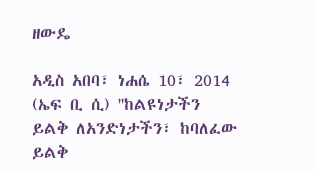ዘውዴ

አዲስ አበባ፣ ነሐሴ 10፣ 2014 (ኤፍ ቢ ሲ) ''ከልዩነታችን ይልቅ ለአንድነታችን፣ ከባለፈው ይልቅ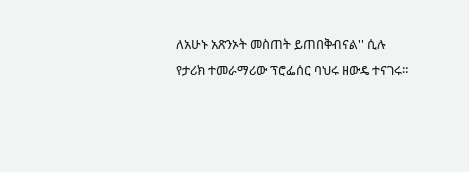ለአሁኑ አጽንኦት መስጠት ይጠበቅብናል'' ሲሉ የታሪክ ተመራማሪው ፕሮፌሰር ባህሩ ዘውዴ ተናገሩ።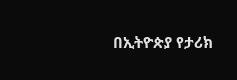በኢትዮጵያ የታሪክ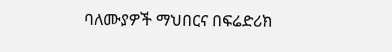ባለሙያዎች ማህበርና በፍሬድሪክ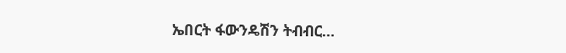ኤበርት ፋውንዴሽን ትብብር…